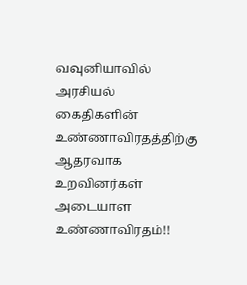வவுனியாவில் அரசியல் கைதிகளின் உண்ணாவிரதத்திற்கு ஆதரவாக உறவினர்கள் அடையாள உண்ணாவிரதம்!!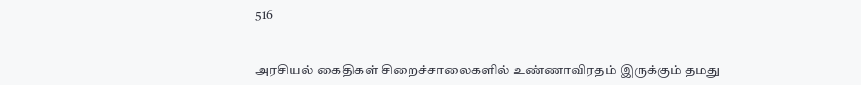516


அரசியல் கைதிகள் சிறைச்சாலைகளில் உண்ணாவிரதம் இருக்கும் தமது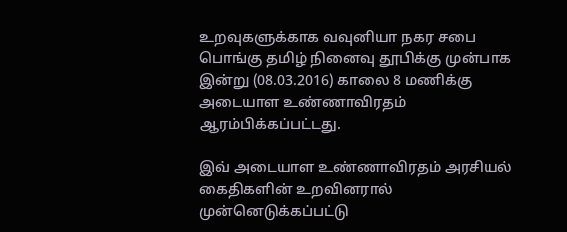உறவுகளுக்காக வவுனியா நகர சபை பொங்கு தமிழ் நினைவு தூபிக்கு முன்பாக இன்று (08.03.2016) காலை 8 மணிக்கு அடையாள உண்ணாவிரதம் ஆரம்பிக்கப்பட்டது.

இவ் அடையாள உண்ணாவிரதம் அரசியல் கைதிகளின் உறவினரால் முன்னெடுக்கப்பட்டு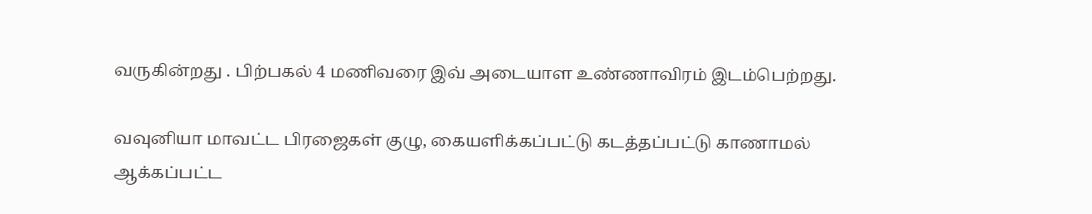வருகின்றது . பிற்பகல் 4 மணிவரை இவ் அடையாள உண்ணாவிரம் இடம்பெற்றது.

வவுனியா மாவட்ட பிரஜைகள் குழு, கையளிக்கப்பட்டு கடத்தப்பட்டு காணாமல் ஆக்கப்பட்ட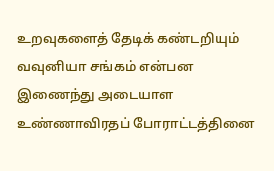உறவுகளைத் தேடிக் கண்டறியும் வவுனியா சங்கம் என்பன இணைந்து அடையாள உண்ணாவிரதப் போராட்டத்தினை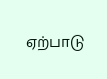ஏற்பாடு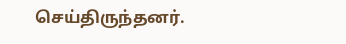செய்திருந்தனர்.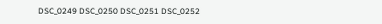DSC_0249 DSC_0250 DSC_0251 DSC_0252